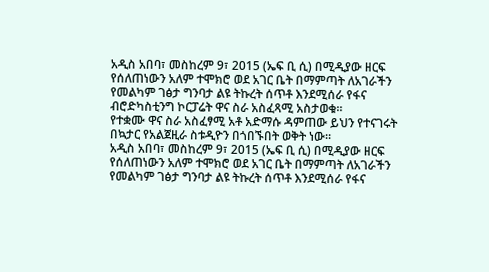አዲስ አበባ፣ መስከረም 9፣ 2015 (ኤፍ ቢ ሲ) በሚዲያው ዘርፍ የሰለጠነውን አለም ተሞክሮ ወደ አገር ቤት በማምጣት ለአገራችን የመልካም ገፅታ ግንባታ ልዩ ትኩረት ሰጥቶ እንደሚሰራ የፋና ብሮድካስቲንግ ኮርፓሬት ዋና ስራ አስፈጻሚ አስታወቁ።
የተቋሙ ዋና ስራ አስፈፃሚ አቶ አድማሱ ዳምጠው ይህን የተናገሩት በኳታር የአልጀዚራ ስቱዲዮን በጎበኙበት ወቅት ነው።
አዲስ አበባ፣ መስከረም 9፣ 2015 (ኤፍ ቢ ሲ) በሚዲያው ዘርፍ የሰለጠነውን አለም ተሞክሮ ወደ አገር ቤት በማምጣት ለአገራችን የመልካም ገፅታ ግንባታ ልዩ ትኩረት ሰጥቶ እንደሚሰራ የፋና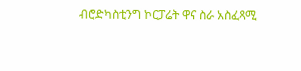ብሮድካስቲንግ ኮርፓሬት ዋና ስራ አስፈጻሚ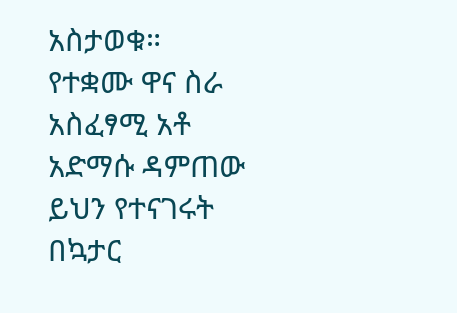አስታወቁ።
የተቋሙ ዋና ስራ አስፈፃሚ አቶ አድማሱ ዳምጠው ይህን የተናገሩት በኳታር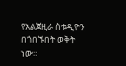የአልጀዚራ ስቱዲዮን በጎበኙበት ወቅት ነው።